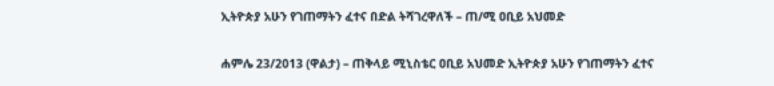ኢትዮጵያ አሁን የገጠማትን ፈተና በድል ትሻገረዋለች – ጠ/ሚ ዐቢይ አህመድ

ሐምሌ 23/2013 (ዋልታ) – ጠቅላይ ሚኒስቴር ዐቢይ አህመድ ኢትዮጵያ አሁን የገጠማትን ፈተና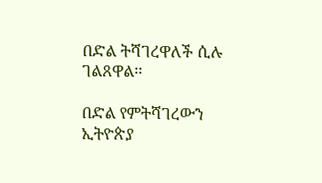በድል ትሻገረዋለች ሲሉ ገልጸዋል፡፡

በድል የምትሻገረውን ኢትዮጵያ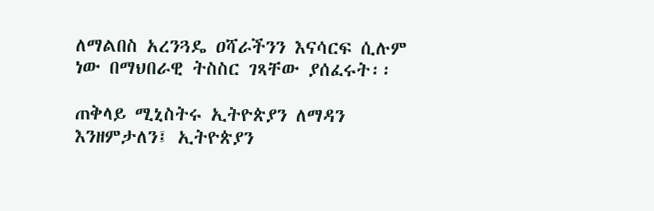ለማልበስ አረንጓዴ ዐሻራችንን እናሳርፍ ሲሉም ነው በማህበራዊ ትስስር ገጻቸው ያሰፈሩት፡፡

ጠቅላይ ሚኒስትሩ ኢትዮጵያን ለማዳን እንዘምታለን፤ ኢትዮጵያን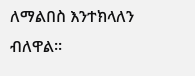ለማልበስ እንተክላለን ብለዋል፡፡